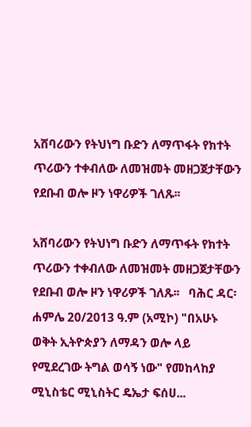አሸባሪውን የትህነግ ቡድን ለማጥፋት የክተት ጥሪውን ተቀብለው ለመዝመት መዘጋጀታቸውን የደቡብ ወሎ ዞን ነዋሪዎች ገለጹ፡፡

አሸባሪውን የትህነግ ቡድን ለማጥፋት የክተት ጥሪውን ተቀብለው ለመዝመት መዘጋጀታቸውን የደቡብ ወሎ ዞን ነዋሪዎች ገለጹ፡፡   ባሕር ዳር፡ ሐምሌ 20/2013 ዓ.ም (አሚኮ) "በአሁኑ ወቅት ኢትዮጵያን ለማዳን ወሎ ላይ የሚደረገው ትግል ወሳኝ ነው" የመከላከያ ሚኒስቴር ሚኒስትር ዴኤታ ፍሰሀ...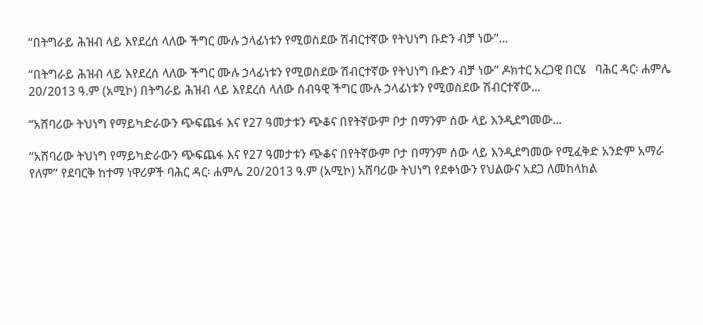“በትግራይ ሕዝብ ላይ እየደረሰ ላለው ችግር ሙሉ ኃላፊነቱን የሚወስደው ሽብርተኛው የትህነግ ቡድን ብቻ ነው”...

“በትግራይ ሕዝብ ላይ እየደረሰ ላለው ችግር ሙሉ ኃላፊነቱን የሚወስደው ሽብርተኛው የትህነግ ቡድን ብቻ ነው” ዶክተር አረጋዊ በርሄ   ባሕር ዳር፡ ሐምሌ 20/2013 ዓ.ም (አሚኮ) በትግራይ ሕዝብ ላይ እየደረሰ ላለው ሰብዓዊ ችግር ሙሉ ኃላፊነቱን የሚወስደው ሽብርተኛው...

“አሸባሪው ትህነግ የማይካድራውን ጭፍጨፋ እና የ27 ዓመታቱን ጭቆና በየትኛውም ቦታ በማንም ሰው ላይ እንዲደግመው...

“አሸባሪው ትህነግ የማይካድራውን ጭፍጨፋ እና የ27 ዓመታቱን ጭቆና በየትኛውም ቦታ በማንም ሰው ላይ እንዲደግመው የሚፈቅድ አንድም አማራ የለም” የደባርቅ ከተማ ነዋሪዎች ባሕር ዳር፡ ሐምሌ 20/2013 ዓ.ም (አሚኮ) አሸባሪው ትህነግ የደቀነውን የህልውና አደጋ ለመከላከል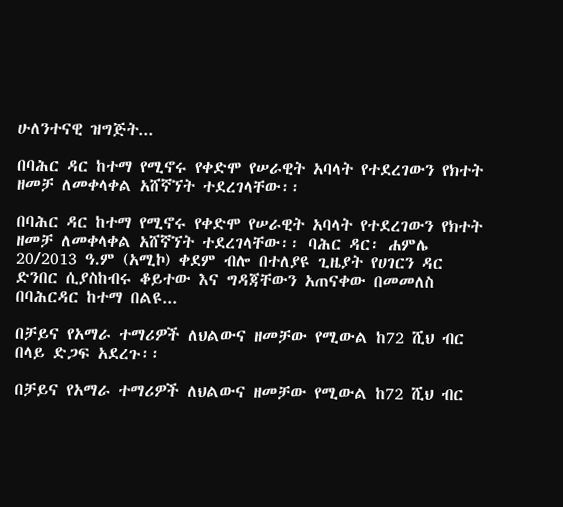ሁለንተናዊ ዝግጅት...

በባሕር ዳር ከተማ የሚኖሩ የቀድሞ የሠራዊት አባላት የተደረገውን የክተት ዘመቻ ለመቀላቀል አሸኛኘት ተደረገላቸው፡፡

በባሕር ዳር ከተማ የሚኖሩ የቀድሞ የሠራዊት አባላት የተደረገውን የክተት ዘመቻ ለመቀላቀል አሸኛኘት ተደረገላቸው፡፡ ባሕር ዳር፡ ሐምሌ 20/2013 ዓ.ም (አሚኮ) ቀደም ብሎ በተለያዩ ጊዜያት የሀገርን ዳር ድንበር ሲያስከብሩ ቆይተው እና ግዳጃቸውን አጠናቀው በመመለስ በባሕርዳር ከተማ በልዩ...

በቻይና የአማራ ተማሪዎች ለህልውና ዘመቻው የሚውል ከ72 ሺህ ብር በላይ ድጋፍ አደረጉ፡፡

በቻይና የአማራ ተማሪዎች ለህልውና ዘመቻው የሚውል ከ72 ሺህ ብር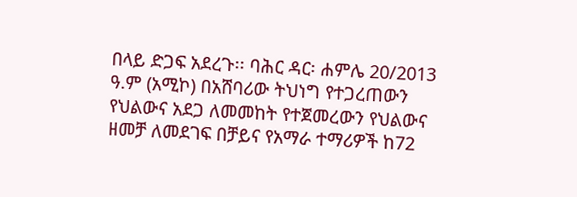በላይ ድጋፍ አደረጉ፡፡ ባሕር ዳር፡ ሐምሌ 20/2013 ዓ.ም (አሚኮ) በአሸባሪው ትህነግ የተጋረጠውን የህልውና አደጋ ለመመከት የተጀመረውን የህልውና ዘመቻ ለመደገፍ በቻይና የአማራ ተማሪዎች ከ72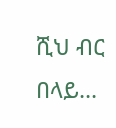ሺህ ብር በላይ...